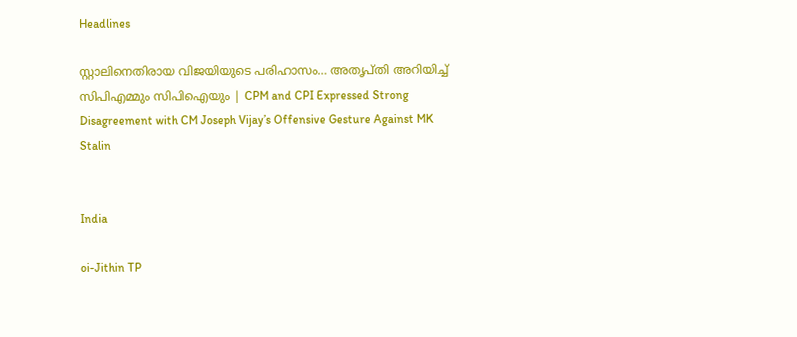Headlines

സ്റ്റാലിനെതിരായ വിജയിയുടെ പരിഹാസം… അതൃപ്തി അറിയിച്ച് സിപിഎമ്മും സിപിഐയും | CPM and CPI Expressed Strong Disagreement with CM Joseph Vijay’s Offensive Gesture Against MK Stalin


India

oi-Jithin TP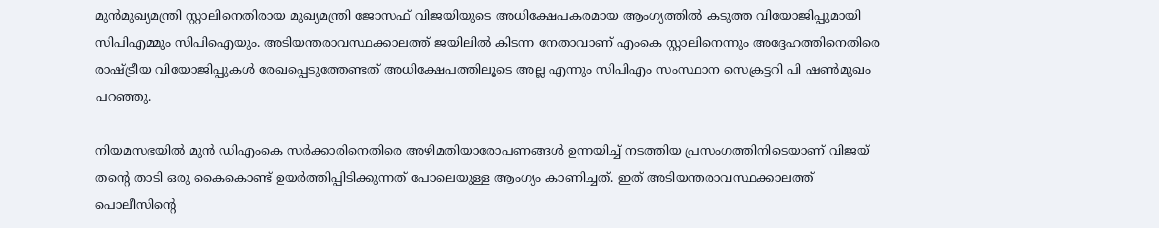മുന്‍മുഖ്യമന്ത്രി സ്റ്റാലിനെതിരായ മുഖ്യമന്ത്രി ജോസഫ് വിജയിയുടെ അധിക്ഷേപകരമായ ആംഗ്യത്തില്‍ കടുത്ത വിയോജിപ്പുമായി സിപിഎമ്മും സിപിഐയും. അടിയന്തരാവസ്ഥക്കാലത്ത് ജയിലില്‍ കിടന്ന നേതാവാണ് എംകെ സ്റ്റാലിനെന്നും അദ്ദേഹത്തിനെതിരെ രാഷ്ട്രീയ വിയോജിപ്പുകള്‍ രേഖപ്പെടുത്തേണ്ടത് അധിക്ഷേപത്തിലൂടെ അല്ല എന്നും സിപിഎം സംസ്ഥാന സെക്രട്ടറി പി ഷണ്‍മുഖം പറഞ്ഞു.

നിയമസഭയില്‍ മുന്‍ ഡിഎംകെ സര്‍ക്കാരിനെതിരെ അഴിമതിയാരോപണങ്ങള്‍ ഉന്നയിച്ച് നടത്തിയ പ്രസംഗത്തിനിടെയാണ് വിജയ് തന്റെ താടി ഒരു കൈകൊണ്ട് ഉയര്‍ത്തിപ്പിടിക്കുന്നത് പോലെയുള്ള ആംഗ്യം കാണിച്ചത്. ഇത് അടിയന്തരാവസ്ഥക്കാലത്ത് പൊലീസിന്റെ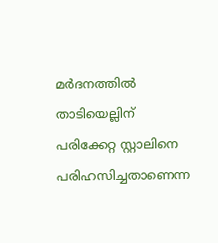മര്‍ദനത്തില്‍ താടിയെല്ലിന് പരിക്കേറ്റ സ്റ്റാലിനെ പരിഹസിച്ചതാണെന്ന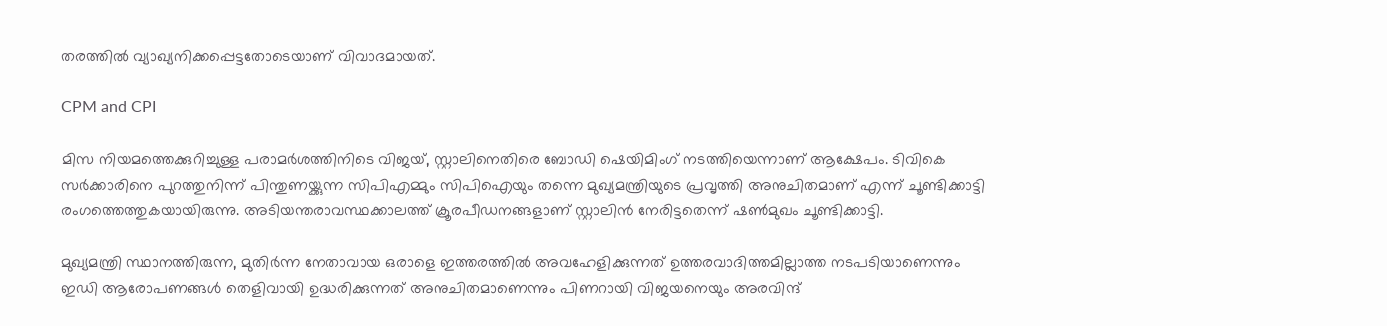തരത്തില്‍ വ്യാഖ്യനിക്കപ്പെട്ടതോടെയാണ് വിവാദമായത്.

CPM and CPI

മിസ നിയമത്തെക്കുറിച്ചുള്ള പരാമര്‍ശത്തിനിടെ വിജയ്, സ്റ്റാലിനെതിരെ ബോഡി ഷെയിമിംഗ് നടത്തിയെന്നാണ് ആക്ഷേപം. ടിവികെ സര്‍ക്കാരിനെ പുറത്തുനിന്ന് പിന്തുണയ്ക്കുന്ന സിപിഎമ്മും സിപിഐയും തന്നെ മുഖ്യമന്ത്രിയുടെ പ്രവൃത്തി അനുചിതമാണ് എന്ന് ചൂണ്ടിക്കാട്ടി രംഗത്തെത്തുകയായിരുന്നു. അടിയന്തരാവസ്ഥക്കാലത്ത് ക്രൂരപീഡനങ്ങളാണ് സ്റ്റാലിന്‍ നേരിട്ടതെന്ന് ഷണ്‍മുഖം ചൂണ്ടിക്കാട്ടി.

മുഖ്യമന്ത്രി സ്ഥാനത്തിരുന്ന, മുതിര്‍ന്ന നേതാവായ ഒരാളെ ഇത്തരത്തില്‍ അവഹേളിക്കുന്നത് ഉത്തരവാദിത്തമില്ലാത്ത നടപടിയാണെന്നും ഇഡി ആരോപണങ്ങള്‍ തെളിവായി ഉദ്ധരിക്കുന്നത് അനുചിതമാണെന്നും പിണറായി വിജയനെയും അരവിന്ദ്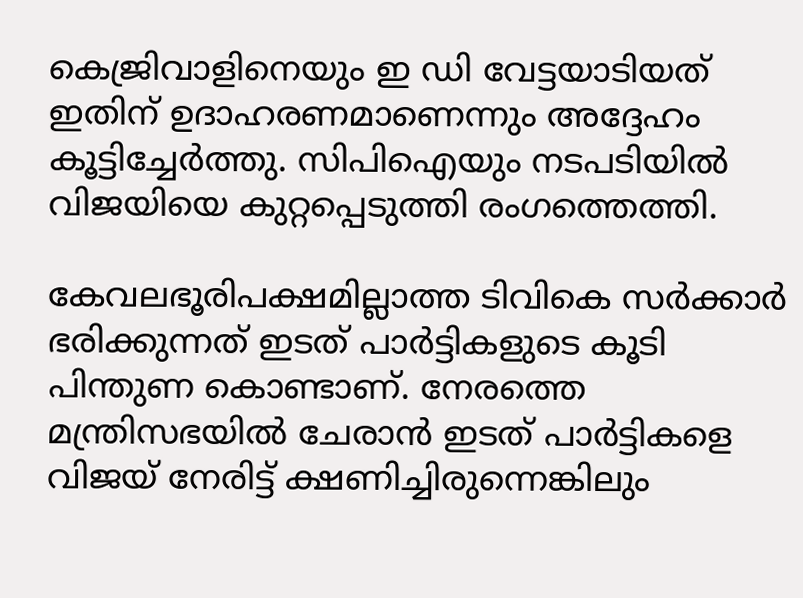കെജ്രിവാളിനെയും ഇ ഡി വേട്ടയാടിയത് ഇതിന് ഉദാഹരണമാണെന്നും അദ്ദേഹം കൂട്ടിച്ചേര്‍ത്തു. സിപിഐയും നടപടിയില്‍ വിജയിയെ കുറ്റപ്പെടുത്തി രംഗത്തെത്തി.

കേവലഭൂരിപക്ഷമില്ലാത്ത ടിവികെ സര്‍ക്കാര്‍ ഭരിക്കുന്നത് ഇടത് പാര്‍ട്ടികളുടെ കൂടി പിന്തുണ കൊണ്ടാണ്. നേരത്തെ മന്ത്രിസഭയില്‍ ചേരാന്‍ ഇടത് പാര്‍ട്ടികളെ വിജയ് നേരിട്ട് ക്ഷണിച്ചിരുന്നെങ്കിലും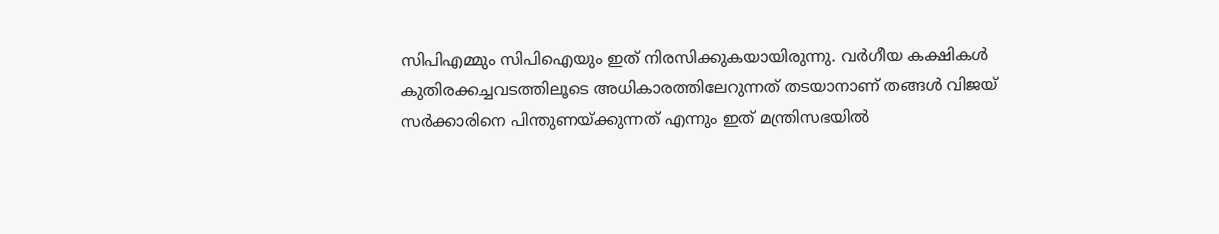സിപിഎമ്മും സിപിഐയും ഇത് നിരസിക്കുകയായിരുന്നു. വര്‍ഗീയ കക്ഷികള്‍ കുതിരക്കച്ചവടത്തിലൂടെ അധികാരത്തിലേറുന്നത് തടയാനാണ് തങ്ങള്‍ വിജയ് സര്‍ക്കാരിനെ പിന്തുണയ്ക്കുന്നത് എന്നും ഇത് മന്ത്രിസഭയില്‍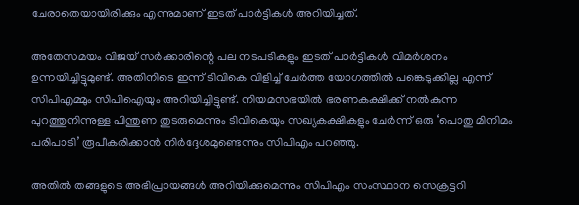ചേരാതെയായിരിക്കും എന്നുമാണ് ഇടത് പാര്‍ട്ടികള്‍ അറിയിച്ചത്.

അതേസമയം വിജയ് സര്‍ക്കാരിന്റെ പല നടപടികളും ഇടത് പാര്‍ട്ടികള്‍ വിമര്‍ശനം ഉന്നയിച്ചിട്ടുമുണ്ട്. അതിനിടെ ഇന്ന് ടിവികെ വിളിച്ച് ചേര്‍ത്ത യോഗത്തില്‍ പങ്കെടുക്കില്ല എന്ന് സിപിഎമ്മും സിപിഐയും അറിയിച്ചിട്ടുണ്ട്. നിയമസഭയില്‍ ഭരണകക്ഷിക്ക് നല്‍കുന്ന പുറത്തുനിന്നുള്ള പിന്തുണ തുടരുമെന്നും ടിവികെയും സഖ്യകക്ഷികളും ചേര്‍ന്ന് ഒരു ‘പൊതു മിനിമം പരിപാടി’ രൂപീകരിക്കാന്‍ നിര്‍ദ്ദേശമുണ്ടെന്നും സിപിഎം പറഞ്ഞു.

അതില്‍ തങ്ങളുടെ അഭിപ്രായങ്ങള്‍ അറിയിക്കുമെന്നും സിപിഎം സംസ്ഥാന സെക്രട്ടറി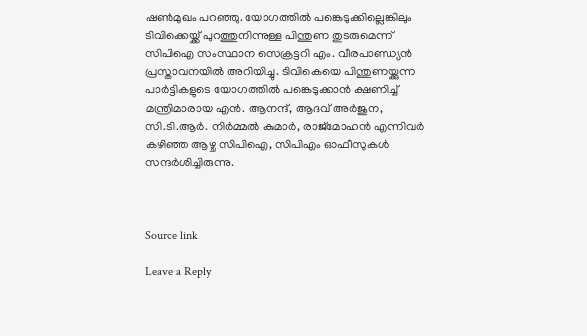ഷണ്‍മുഖം പറഞ്ഞു. യോഗത്തില്‍ പങ്കെടുക്കില്ലെങ്കിലും ടിവിക്കെയ്ക്ക് പുറത്തുനിന്നുള്ള പിന്തുണ തുടരുമെന്ന് സിപിഐ സംസ്ഥാന സെക്രട്ടറി എം. വീരപാണ്ഡ്യന്‍ പ്രസ്താവനയില്‍ അറിയിച്ചു. ടിവികെയെ പിന്തുണയ്ക്കുന്ന പാര്‍ട്ടികളുടെ യോഗത്തില്‍ പങ്കെടുക്കാന്‍ ക്ഷണിച്ച് മന്ത്രിമാരായ എന്‍. ആനന്ദ്, ആദവ് അര്‍ജുന, സി.ടി.ആര്‍. നിര്‍മ്മല്‍ കുമാര്‍, രാജ്‌മോഹന്‍ എന്നിവര്‍ കഴിഞ്ഞ ആഴ്ച സിപിഐ, സിപിഎം ഓഫീസുകള്‍ സന്ദര്‍ശിച്ചിരുന്നു.



Source link

Leave a Reply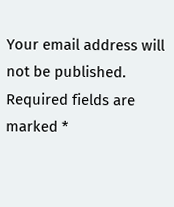Your email address will not be published. Required fields are marked *